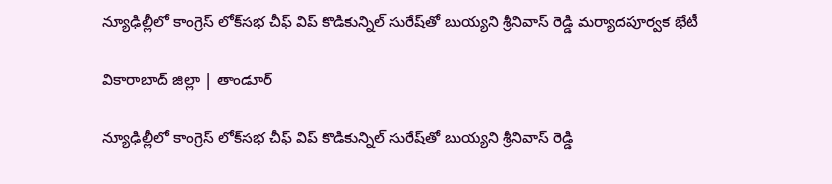న్యూఢిల్లీలో కాంగ్రెస్ లోక్‌సభ చీఫ్ విప్ కొడికున్నిల్ సురేష్‌తో బుయ్యని శ్రీనివాస్ రెడ్డి మర్యాదపూర్వక భేటీ

వికారాబాద్ జిల్లా | తాండూర్

న్యూఢిల్లీలో కాంగ్రెస్ లోక్‌సభ చీఫ్ విప్ కొడికున్నిల్ సురేష్‌తో బుయ్యని శ్రీనివాస్ రెడ్డి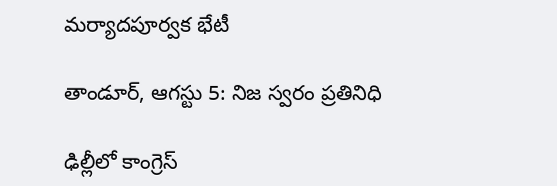మర్యాదపూర్వక భేటీ

తాండూర్, ఆగస్టు 5: నిజ స్వరం ప్రతినిధి

ఢిల్లీలో కాంగ్రెస్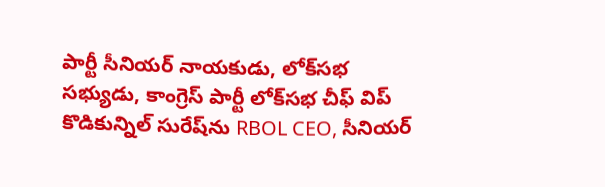పార్టీ సీనియర్ నాయకుడు, లోక్‌సభ సభ్యుడు, కాంగ్రెస్ పార్టీ లోక్‌సభ చీఫ్ విప్ కొడికున్నిల్ సురేష్‌ను RBOL CEO, సీనియర్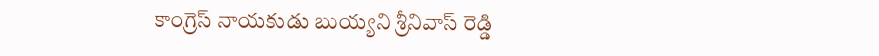కాంగ్రెస్ నాయకుడు బుయ్యని శ్రీనివాస్ రెడ్డి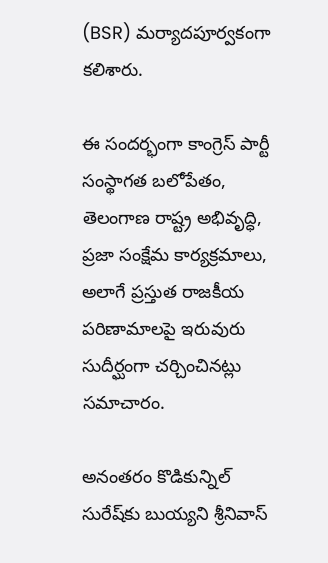(BSR) మర్యాదపూర్వకంగా కలిశారు.

ఈ సందర్భంగా కాంగ్రెస్ పార్టీ సంస్థాగత బలోపేతం, తెలంగాణ రాష్ట్ర అభివృద్ధి, ప్రజా సంక్షేమ కార్యక్రమాలు, అలాగే ప్రస్తుత రాజకీయ పరిణామాలపై ఇరువురు సుదీర్ఘంగా చర్చించినట్లు సమాచారం.

అనంతరం కొడికున్నిల్ సురేష్‌కు బుయ్యని శ్రీనివాస్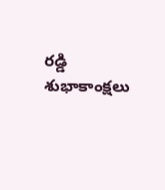రడ్డి శుభాకాంక్షలు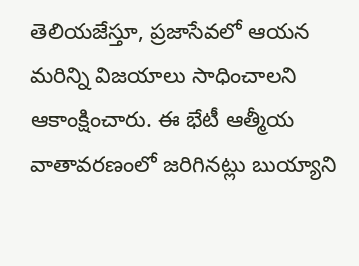తెలియజేస్తూ, ప్రజాసేవలో ఆయన మరిన్ని విజయాలు సాధించాలని ఆకాంక్షించారు. ఈ భేటీ ఆత్మీయ వాతావరణంలో జరిగినట్లు బుయ్యాని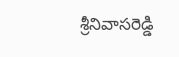శ్రీనివాసరెడ్డి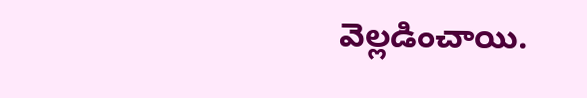వెల్లడించాయి.